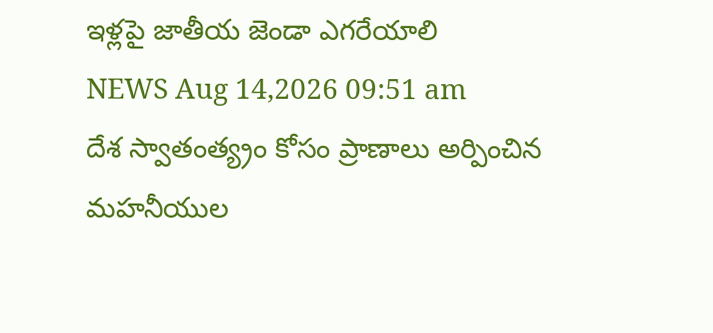ఇళ్లపై జాతీయ జెండా ఎగరేయాలి
NEWS Aug 14,2026 09:51 am
దేశ స్వాతంత్య్రం కోసం ప్రాణాలు అర్పించిన మహనీయుల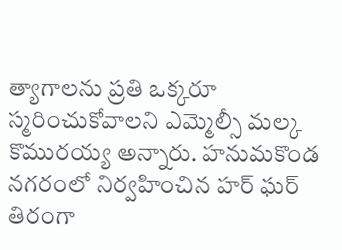త్యాగాలను ప్రతి ఒక్కరూ స్మరించుకోవాలని ఎమ్మెల్సీ మల్క కొమురయ్య అన్నారు. హనుమకొండ నగరంలో నిర్వహించిన హర్ ఘర్ తిరంగా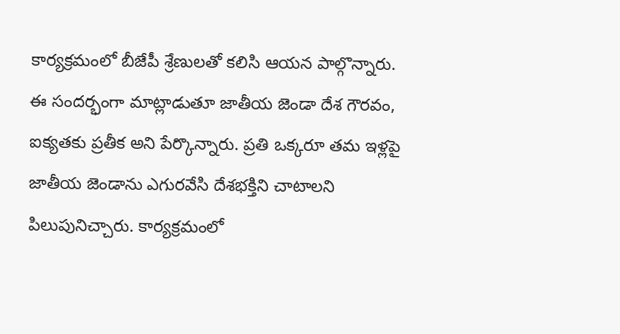కార్యక్రమంలో బీజేపీ శ్రేణులతో కలిసి ఆయన పాల్గొన్నారు. ఈ సందర్భంగా మాట్లాడుతూ జాతీయ జెండా దేశ గౌరవం, ఐక్యతకు ప్రతీక అని పేర్కొన్నారు. ప్రతి ఒక్కరూ తమ ఇళ్లపై జాతీయ జెండాను ఎగురవేసి దేశభక్తిని చాటాలని పిలుపునిచ్చారు. కార్యక్రమంలో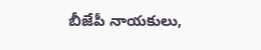బీజేపీ నాయకులు,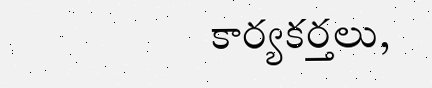కార్యకర్తలు,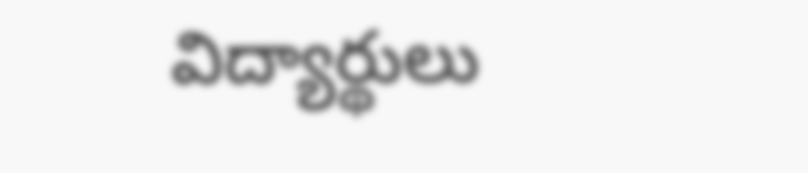విద్యార్థులు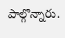పాల్గొన్నారు.